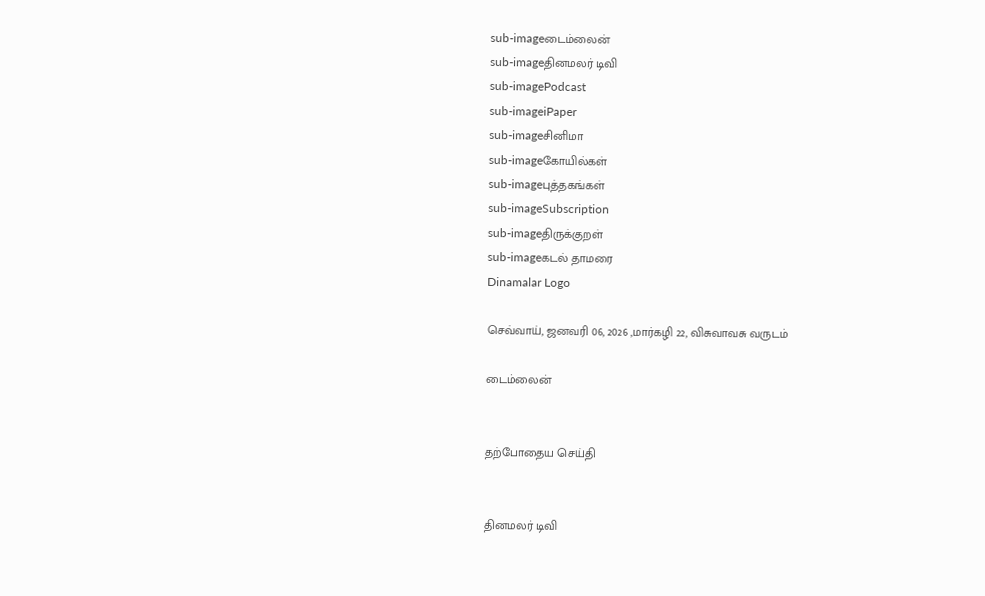sub-imageடைம்லைன்
sub-imageதினமலர் டிவி
sub-imagePodcast
sub-imageiPaper
sub-imageசினிமா
sub-imageகோயில்கள்
sub-imageபுத்தகங்கள்
sub-imageSubscription
sub-imageதிருக்குறள்
sub-imageகடல் தாமரை
Dinamalar Logo

செவ்வாய், ஜனவரி 06, 2026 ,மார்கழி 22, விசுவாவசு வருடம்

டைம்லைன்


தற்போதைய செய்தி


தினமலர் டிவி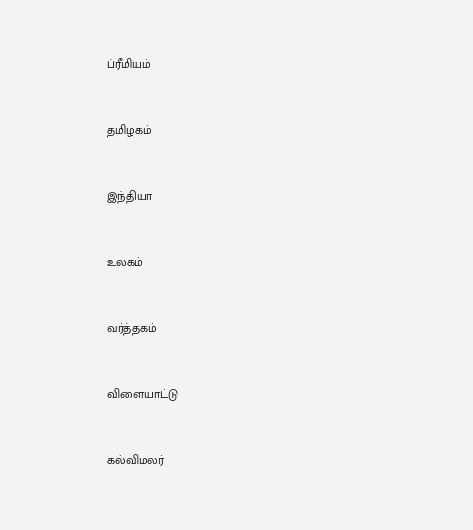ப்ரீமியம்


தமிழகம்


இந்தியா


உலகம்


வர்த்தகம்


விளையாட்டு


கல்விமலர்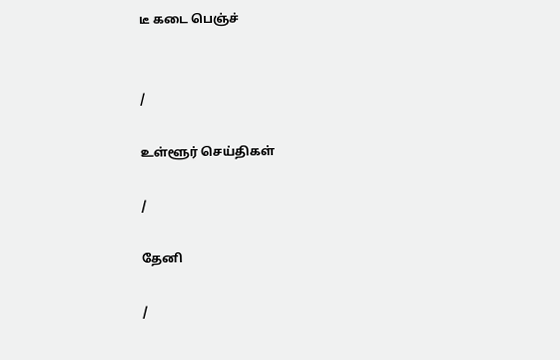டீ கடை பெஞ்ச்


/

உள்ளூர் செய்திகள்

/

தேனி

/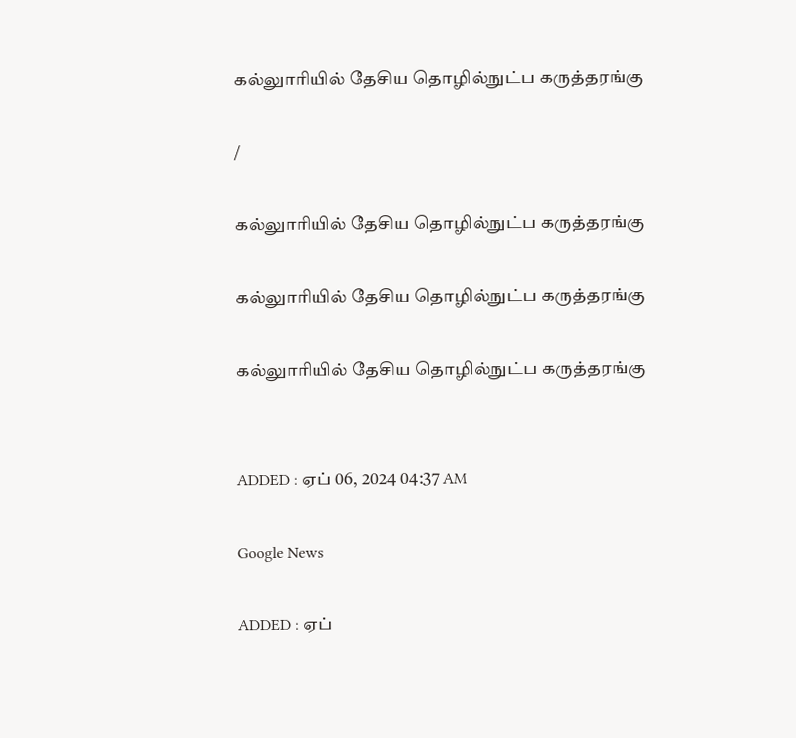கல்லுாரியில் தேசிய தொழில்நுட்ப கருத்தரங்கு

/

கல்லுாரியில் தேசிய தொழில்நுட்ப கருத்தரங்கு

கல்லுாரியில் தேசிய தொழில்நுட்ப கருத்தரங்கு

கல்லுாரியில் தேசிய தொழில்நுட்ப கருத்தரங்கு


ADDED : ஏப் 06, 2024 04:37 AM

Google News

ADDED : ஏப்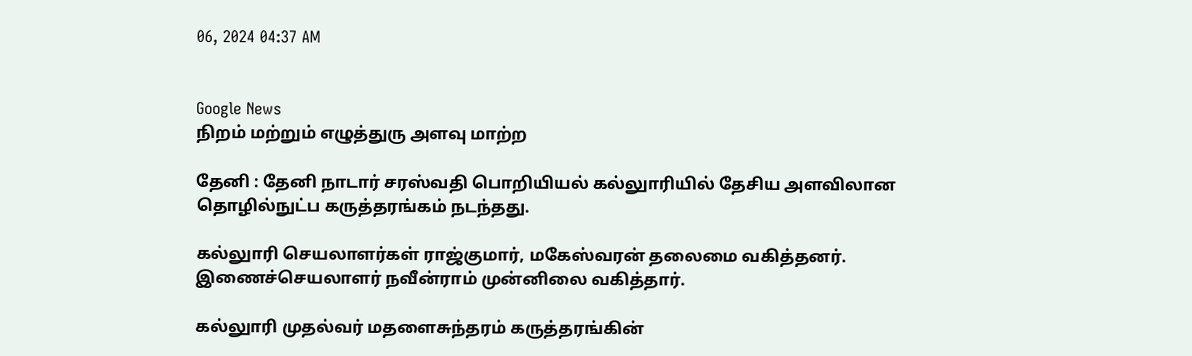06, 2024 04:37 AM


Google News
நிறம் மற்றும் எழுத்துரு அளவு மாற்ற

தேனி : தேனி நாடார் சரஸ்வதி பொறியியல் கல்லுாரியில் தேசிய அளவிலான தொழில்நுட்ப கருத்தரங்கம் நடந்தது.

கல்லுாரி செயலாளர்கள் ராஜ்குமார், மகேஸ்வரன் தலைமை வகித்தனர். இணைச்செயலாளர் நவீன்ராம் முன்னிலை வகித்தார்.

கல்லுாரி முதல்வர் மதளைசுந்தரம் கருத்தரங்கின்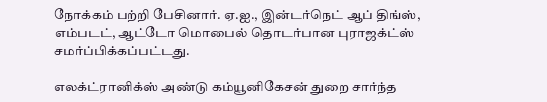நோக்கம் பற்றி பேசினார். ஏ.ஐ., இன்டர்நெட் ஆப் திங்ஸ், எம்படட், ஆட்டோ மொபைல் தொடர்பான புராஜக்ட்ஸ் சமர்ப்பிக்கப்பட்டது.

எலக்ட்ரானிக்ஸ் அண்டு கம்யூனிகேசன் துறை சார்ந்த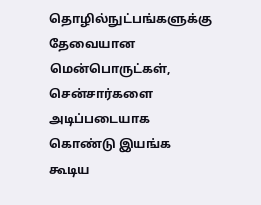தொழில்நுட்பங்களுக்கு தேவையான மென்பொருட்கள், சென்சார்களை அடிப்படையாக கொண்டு இயங்க கூடிய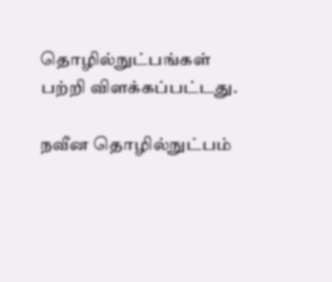தொழில்நுட்பங்கள் பற்றி விளக்கப்பட்டது.

நவீன தொழில்நுட்பம்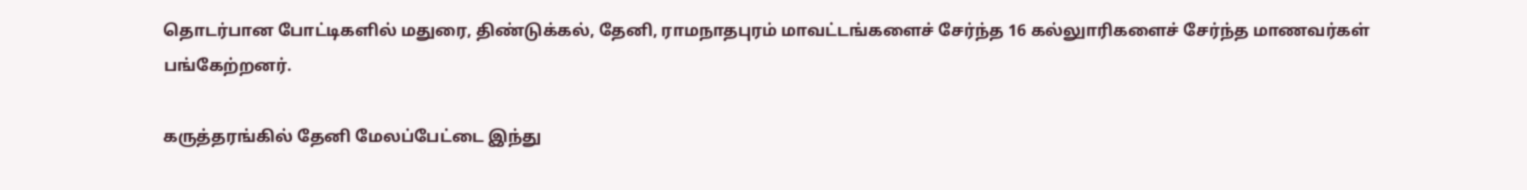தொடர்பான போட்டிகளில் மதுரை, திண்டுக்கல், தேனி, ராமநாதபுரம் மாவட்டங்களைச் சேர்ந்த 16 கல்லுாரிகளைச் சேர்ந்த மாணவர்கள் பங்கேற்றனர்.

கருத்தரங்கில் தேனி மேலப்பேட்டை இந்து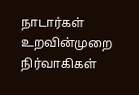நாடார்கள் உறவின்முறை நிர்வாகிகள்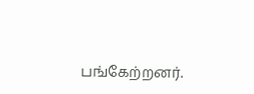பங்கேற்றனர்.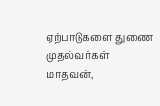ஏற்பாடுகளை துணை முதல்வர்கள் மாதவன்,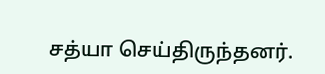சத்யா செய்திருந்தனர்.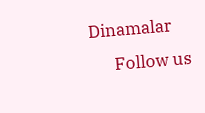Dinamalar
      Follow us